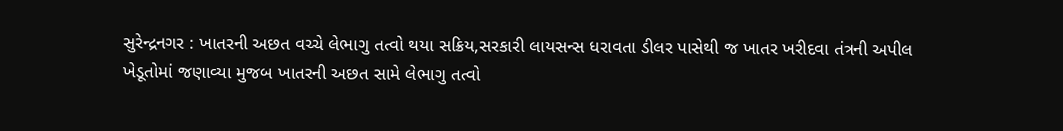સુરેન્દ્રનગર : ખાતરની અછત વચ્ચે લેભાગુ તત્વો થયા સક્રિય,સરકારી લાયસન્સ ધરાવતા ડીલર પાસેથી જ ખાતર ખરીદવા તંત્રની અપીલ
ખેડૂતોમાં જણાવ્યા મુજબ ખાતરની અછત સામે લેભાગુ તત્વો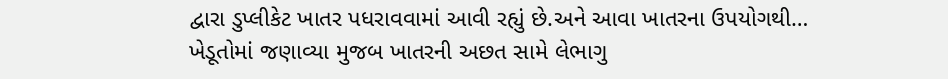દ્વારા ડુપ્લીકેટ ખાતર પધરાવવામાં આવી રહ્યું છે.અને આવા ખાતરના ઉપયોગથી…
ખેડૂતોમાં જણાવ્યા મુજબ ખાતરની અછત સામે લેભાગુ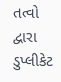તત્વો દ્વારા ડુપ્લીકેટ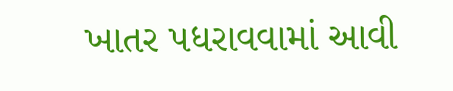ખાતર પધરાવવામાં આવી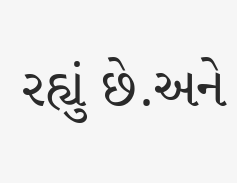રહ્યું છે.અને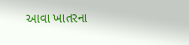આવા ખાતરના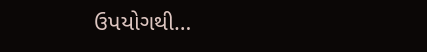ઉપયોગથી…